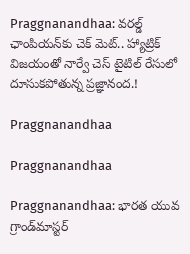Praggnanandhaa: వరల్డ్ ఛాంపియన్‌కు చెక్ మెట్.. హ్యాట్రిక్ విజయంతో నార్వే చెస్ టైటిల్ రేసులో దూసుకపోతున్న ప్రజ్ఞానంద.!

Praggnanandhaa

Praggnanandhaa

Praggnanandhaa: భారత యువ గ్రాండ్‌మాస్టర్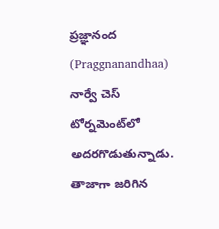ప్రజ్ఞానంద (Praggnanandhaa) నార్వే చెస్ టోర్నమెంట్‌లో అదరగొడుతున్నాడు. తాజాగా జరిగిన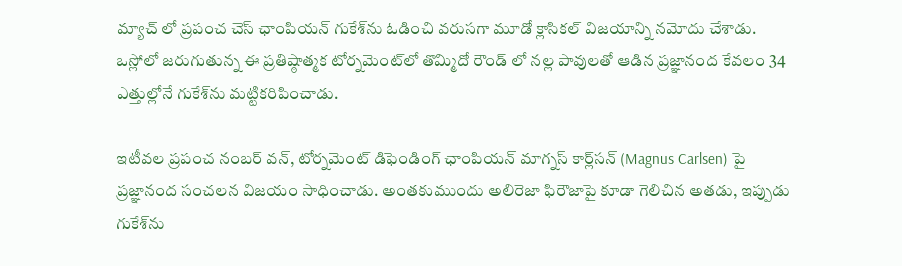మ్యాచ్ లో ప్రపంచ చెస్ ఛాంపియన్ గుకేశ్‌ను ఓడించి వరుసగా మూడో క్లాసికల్ విజయాన్ని నమోదు చేశాడు. ఒస్లోలో జరుగుతున్న ఈ ప్రతిష్ఠాత్మక టోర్నమెంట్‌లో తొమ్మిదో రౌండ్‌ లో నల్ల పావులతో ఆడిన ప్రజ్ఞానంద కేవలం 34 ఎత్తుల్లోనే గుకేశ్‌ను మట్టికరిపించాడు.

ఇటీవల ప్రపంచ నంబర్ వన్, టోర్నమెంట్ డిఫెండింగ్ ఛాంపియన్ మాగ్నస్ కార్ల్‌సన్ (Magnus Carlsen) పై ప్రజ్ఞానంద సంచలన విజయం సాధించాడు. అంతకుముందు అలిరెజా ఫిరౌజాపై కూడా గెలిచిన అతడు, ఇప్పుడు గుకేశ్‌ను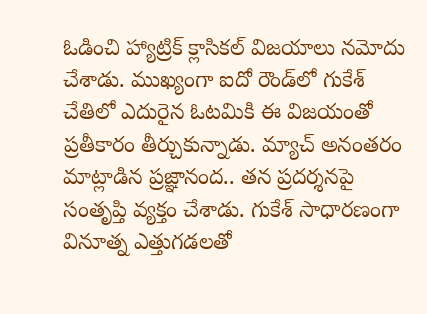ఓడించి హ్యాట్రిక్ క్లాసికల్ విజయాలు నమోదు చేశాడు. ముఖ్యంగా ఐదో రౌండ్‌లో గుకేశ్ చేతిలో ఎదురైన ఓటమికి ఈ విజయంతో ప్రతీకారం తీర్చుకున్నాడు. మ్యాచ్ అనంతరం మాట్లాడిన ప్రజ్ఞానంద.. తన ప్రదర్శనపై సంతృప్తి వ్యక్తం చేశాడు. గుకేశ్ సాధారణంగా వినూత్న ఎత్తుగడలతో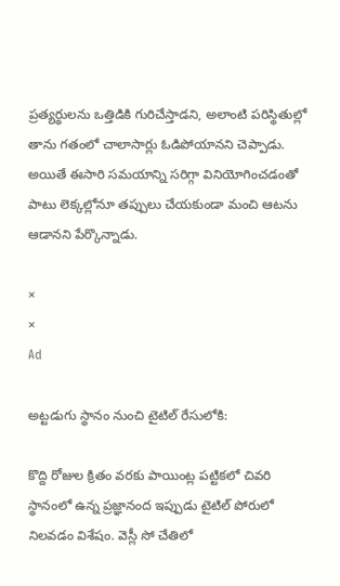ప్రత్యర్థులను ఒత్తిడికి గురిచేస్తాడని, అలాంటి పరిస్థితుల్లో తాను గతంలో చాలాసార్లు ఓడిపోయానని చెప్పాడు. అయితే ఈసారి సమయాన్ని సరిగ్గా వినియోగించడంతో పాటు లెక్కల్లోనూ తప్పులు చేయకుండా మంచి ఆటను ఆడానని పేర్కొన్నాడు.

×
×
Ad

అట్టడుగు స్థానం నుంచి టైటిల్ రేసులోకి:

కొద్ది రోజుల క్రితం వరకు పాయింట్ల పట్టికలో చివరి స్థానంలో ఉన్న ప్రజ్ఞానంద ఇప్పుడు టైటిల్ పోరులో నిలవడం విశేషం. వెస్లీ సో చేతిలో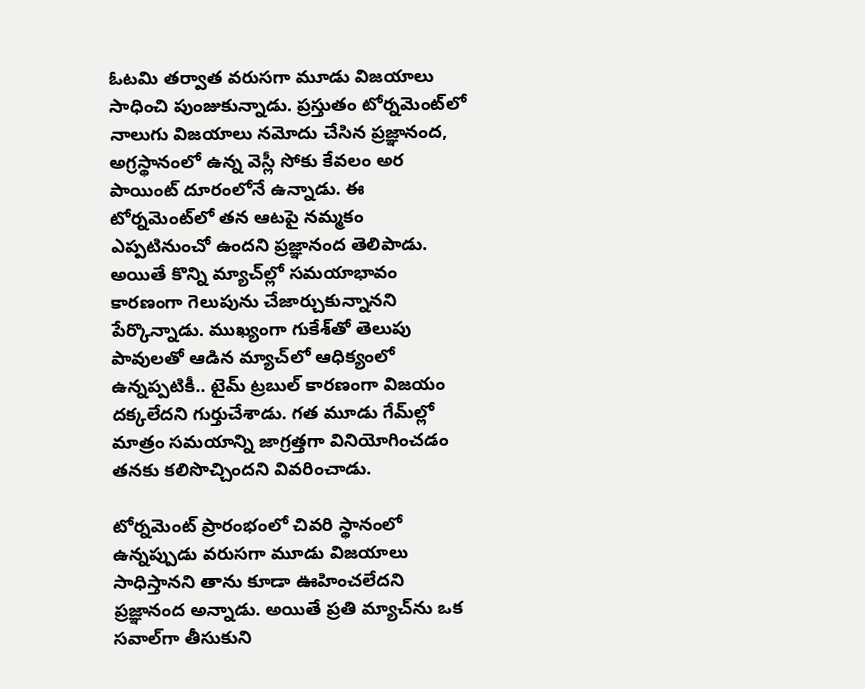ఓటమి తర్వాత వరుసగా మూడు విజయాలు సాధించి పుంజుకున్నాడు. ప్రస్తుతం టోర్నమెంట్‌లో నాలుగు విజయాలు నమోదు చేసిన ప్రజ్ఞానంద, అగ్రస్థానంలో ఉన్న వెస్లీ సోకు కేవలం అర పాయింట్ దూరంలోనే ఉన్నాడు. ఈ టోర్నమెంట్‌లో తన ఆటపై నమ్మకం ఎప్పటినుంచో ఉందని ప్రజ్ఞానంద తెలిపాడు. అయితే కొన్ని మ్యాచ్‌ల్లో సమయాభావం కారణంగా గెలుపును చేజార్చుకున్నానని పేర్కొన్నాడు. ముఖ్యంగా గుకేశ్‌తో తెలుపు పావులతో ఆడిన మ్యాచ్‌లో ఆధిక్యంలో ఉన్నప్పటికీ.. టైమ్ ట్రబుల్ కారణంగా విజయం దక్కలేదని గుర్తుచేశాడు. గత మూడు గేమ్‌ల్లో మాత్రం సమయాన్ని జాగ్రత్తగా వినియోగించడం తనకు కలిసొచ్చిందని వివరించాడు.

టోర్నమెంట్ ప్రారంభంలో చివరి స్థానంలో ఉన్నప్పుడు వరుసగా మూడు విజయాలు సాధిస్తానని తాను కూడా ఊహించలేదని ప్రజ్ఞానంద అన్నాడు. అయితే ప్రతి మ్యాచ్‌ను ఒక సవాల్‌గా తీసుకుని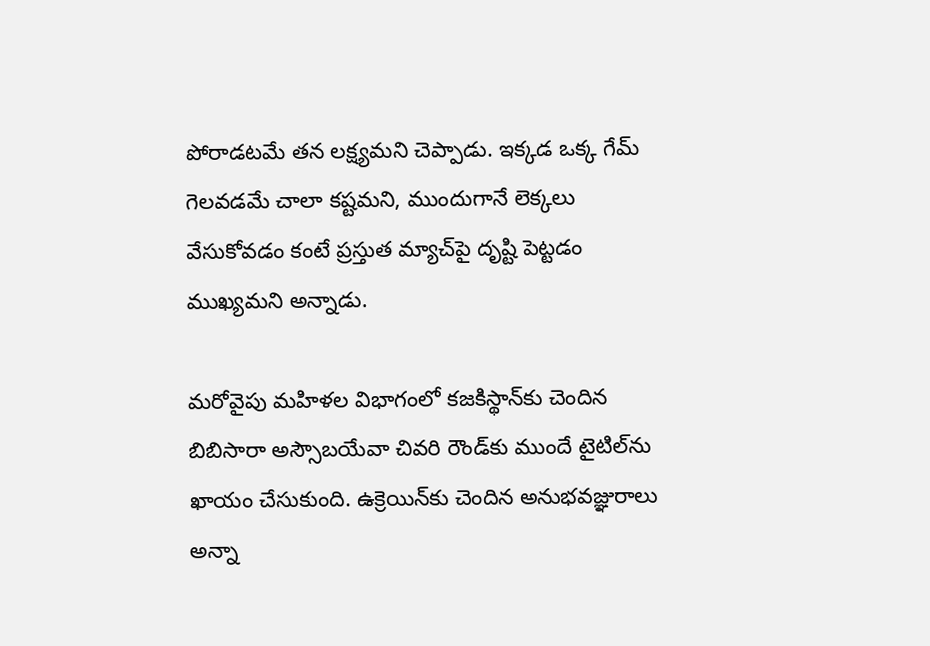పోరాడటమే తన లక్ష్యమని చెప్పాడు. ఇక్కడ ఒక్క గేమ్ గెలవడమే చాలా కష్టమని, ముందుగానే లెక్కలు వేసుకోవడం కంటే ప్రస్తుత మ్యాచ్‌పై దృష్టి పెట్టడం ముఖ్యమని అన్నాడు.

మరోవైపు మహిళల విభాగంలో కజకిస్థాన్‌కు చెందిన బిబిసారా అస్సౌబయేవా చివరి రౌండ్‌కు ముందే టైటిల్‌ను ఖాయం చేసుకుంది. ఉక్రెయిన్‌కు చెందిన అనుభవజ్ఞురాలు అన్నా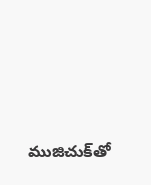ముజిచుక్‌తో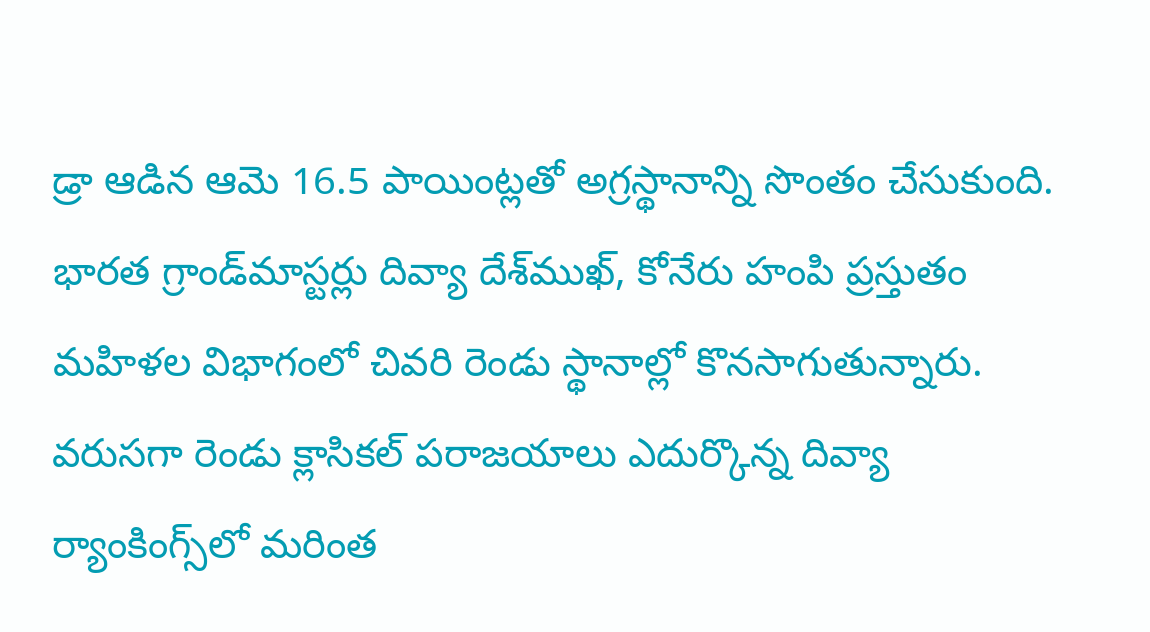డ్రా ఆడిన ఆమె 16.5 పాయింట్లతో అగ్రస్థానాన్ని సొంతం చేసుకుంది. భారత గ్రాండ్‌మాస్టర్లు దివ్యా దేశ్‌ముఖ్, కోనేరు హంపి ప్రస్తుతం మహిళల విభాగంలో చివరి రెండు స్థానాల్లో కొనసాగుతున్నారు. వరుసగా రెండు క్లాసికల్ పరాజయాలు ఎదుర్కొన్న దివ్యా ర్యాంకింగ్స్‌లో మరింత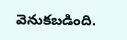వెనుకబడింది.